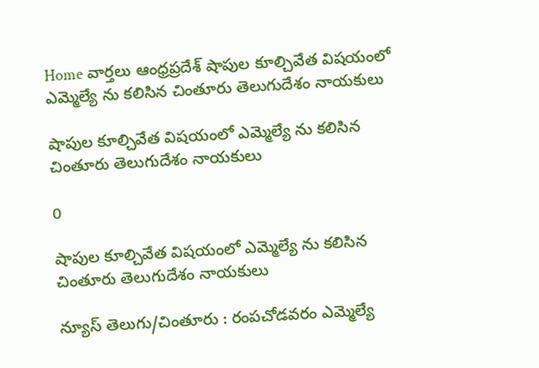Home వార్తలు ఆంధ్రప్రదేశ్‌ షాపుల కూల్చివేత విషయంలో ఎమ్మెల్యే ను కలిసిన చింతూరు తెలుగుదేశం నాయకులు

షాపుల కూల్చివేత విషయంలో ఎమ్మెల్యే ను కలిసిన చింతూరు తెలుగుదేశం నాయకులు

0

షాపుల కూల్చివేత విషయంలో ఎమ్మెల్యే ను కలిసిన చింతూరు తెలుగుదేశం నాయకులు

న్యూస్ తెలుగు/చింతూరు : రంపచోడవరం ఎమ్మెల్యే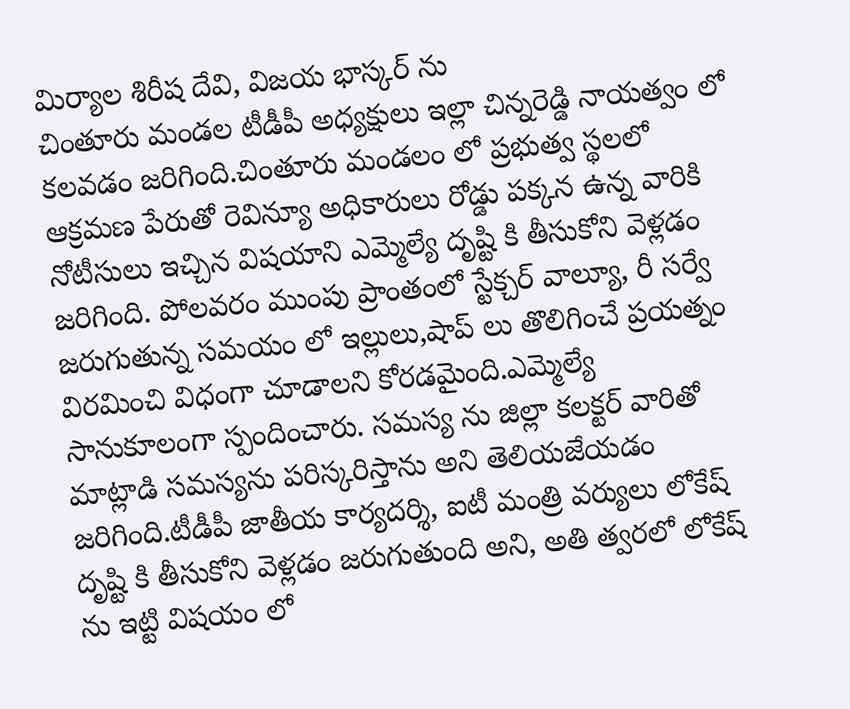మిర్యాల శిరీష దేవి, విజయ భాస్కర్ ను
చింతూరు మండల టీడీపీ అధ్యక్షులు ఇల్లా చిన్నరెడ్డి నాయత్వం లో కలవడం జరిగింది.చింతూరు మండలం లో ప్రభుత్వ స్థలలో ఆక్రమణ పేరుతో రెవిన్యూ అధికారులు రోడ్డు పక్కన ఉన్న వారికి నోటీసులు ఇచ్చిన విషయాని ఎమ్మెల్యే దృష్టి కి తీసుకోని వెళ్లడం జరిగింది. పోలవరం ముంపు ప్రాంతంలో స్టేక్చర్ వాల్యూ, రీ సర్వే జరుగుతున్న సమయం లో ఇల్లులు,షాప్ లు తొలిగించే ప్రయత్నం విరమించి విధంగా చూడాలని కోరడమైంది.ఎమ్మెల్యే సానుకూలంగా స్పందించారు. సమస్య ను జిల్లా కలక్టర్ వారితో మాట్లాడి సమస్యను పరిస్కరిస్తాను అని తెలియజేయడం జరిగింది.టీడీపీ జాతీయ కార్యదర్శి, ఐటీ మంత్రి వర్యులు లోకేష్ దృష్టి కి తీసుకోని వెళ్లడం జరుగుతుంది అని, అతి త్వరలో లోకేష్ ను ఇట్టి విషయం లో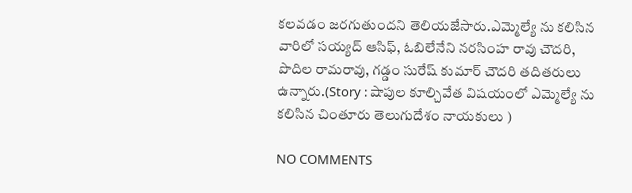కలవడం జరగుతుందని తెలియజేసారు.ఎమ్మెల్యే ను కలిసిన వారిలో సయ్యద్ ఆసిఫ్, ఓబిలేనేని నరసింహ రావు చౌదరి, పొదిల రామరావు, గడ్డం సురేష్ కుమార్ చౌదరి తదితరులు ఉన్నారు.(Story : షాపుల కూల్చివేత విషయంలో ఎమ్మెల్యే ను కలిసిన చింతూరు తెలుగుదేశం నాయకులు )

NO COMMENTS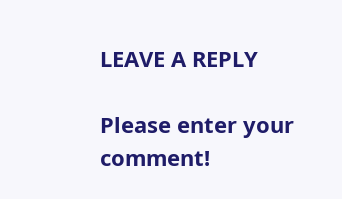LEAVE A REPLY

Please enter your comment!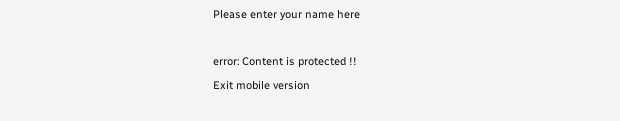Please enter your name here

error: Content is protected !!
Exit mobile version